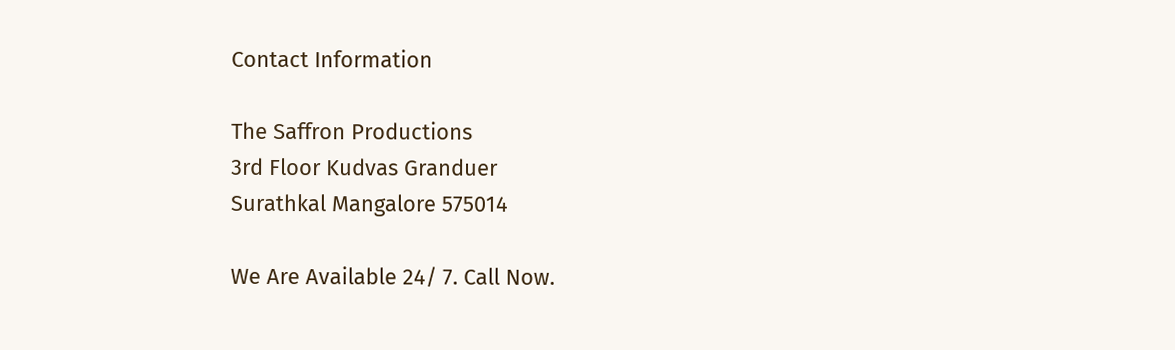Contact Information

The Saffron Productions
3rd Floor Kudvas Granduer
Surathkal Mangalore 575014

We Are Available 24/ 7. Call Now.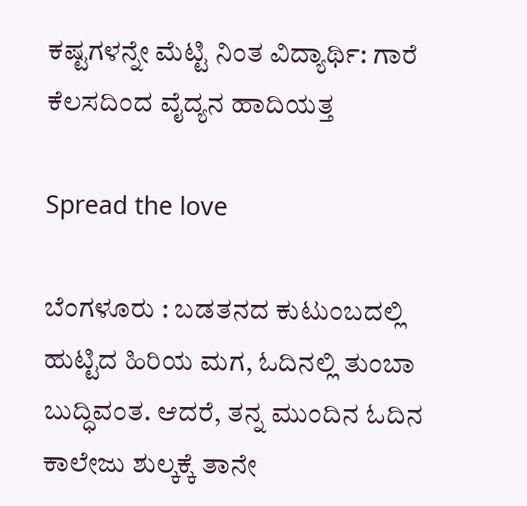ಕಷ್ಟಗಳನ್ನೇ ಮೆಟ್ಟಿ ನಿಂತ ವಿದ್ಯಾರ್ಥಿ: ಗಾರೆ ಕೆಲಸದಿಂದ ವೈದ್ಯನ ಹಾದಿಯತ್ತ

Spread the love

ಬೆಂಗಳೂರು : ಬಡತನದ ಕುಟುಂಬದಲ್ಲಿ ಹುಟ್ಟಿದ ಹಿರಿಯ ಮಗ, ಓದಿನಲ್ಲಿ ತುಂಬಾ ಬುದ್ಧಿವಂತ. ಆದರೆ, ತನ್ನ ಮುಂದಿನ ಓದಿನ ಕಾಲೇಜು ಶುಲ್ಕಕ್ಕೆ ತಾನೇ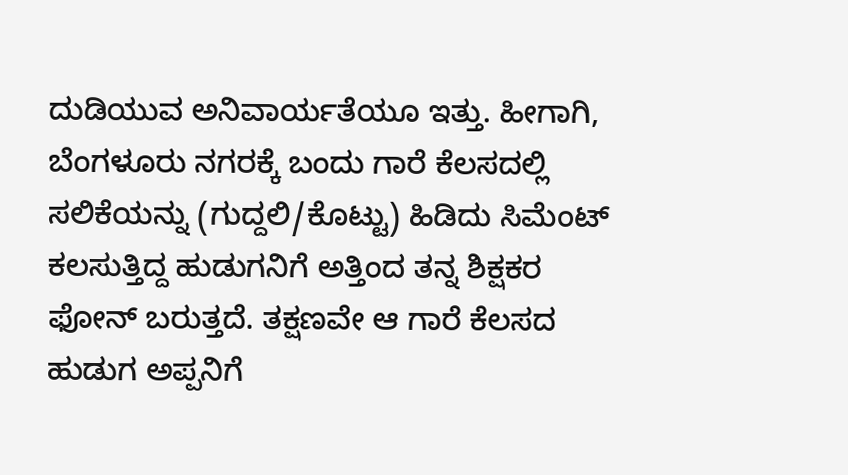ದುಡಿಯುವ ಅನಿವಾರ್ಯತೆಯೂ ಇತ್ತು. ಹೀಗಾಗಿ, ಬೆಂಗಳೂರು ನಗರಕ್ಕೆ ಬಂದು ಗಾರೆ ಕೆಲಸದಲ್ಲಿ ಸಲಿಕೆಯನ್ನು (ಗುದ್ದಲಿ/ಕೊಟ್ಟು) ಹಿಡಿದು ಸಿಮೆಂಟ್ ಕಲಸುತ್ತಿದ್ದ ಹುಡುಗನಿಗೆ ಅತ್ತಿಂದ ತನ್ನ ಶಿಕ್ಷಕರ ಫೋನ್ ಬರುತ್ತದೆ. ತಕ್ಷಣವೇ ಆ ಗಾರೆ ಕೆಲಸದ ಹುಡುಗ ಅಪ್ಪನಿಗೆ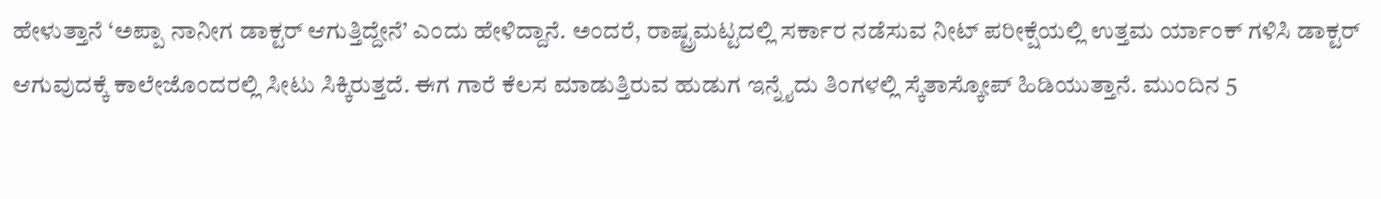ಹೇಳುತ್ತಾನೆ ‘ಅಪ್ಪಾ ನಾನೀಗ ಡಾಕ್ಟರ್ ಆಗುತ್ತಿದ್ದೇನೆ’ ಎಂದು ಹೇಳಿದ್ದಾನೆ. ಅಂದರೆ, ರಾಷ್ಟ್ರಮಟ್ಟದಲ್ಲಿ ಸರ್ಕಾರ ನಡೆಸುವ ನೀಟ್ ಪರೀಕ್ಷೆಯಲ್ಲಿ ಉತ್ತಮ ರ್ಯಾಂಕ್ ಗಳಿಸಿ ಡಾಕ್ಟರ್ ಆಗುವುದಕ್ಕೆ ಕಾಲೇಜೊಂದರಲ್ಲಿ ಸೀಟು ಸಿಕ್ಕಿರುತ್ತದೆ. ಈಗ ಗಾರೆ ಕೆಲಸ ಮಾಡುತ್ತಿರುವ ಹುಡುಗ ಇನ್ನೈದು ತಿಂಗಳಲ್ಲಿ ಸ್ಕೆತಾಸ್ಕೋಪ್ ಹಿಡಿಯುತ್ತಾನೆ. ಮುಂದಿನ 5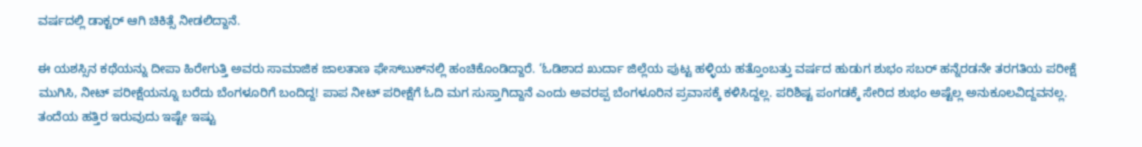ವರ್ಷದಲ್ಲಿ ಡಾಕ್ಟರ್ ಆಗಿ ಚಿಕಿತ್ಸೆ ನೀಡಲಿದ್ದಾನೆ.

ಈ ಯಶಸ್ಸಿನ ಕಥೆಯನ್ನು ದೀಪಾ ಹಿರೇಗುತ್ತಿ ಅವರು ಸಾಮಾಜಿಕ ಜಾಲತಾಣ ಫೇಸ್‌ಬುಕ್‌ನಲ್ಲಿ ಹಂಚಿಕೊಂಡಿದ್ದಾರೆ. ‘ಓಡಿಶಾದ ಖುರ್ದಾ ಜಿಲ್ಲೆಯ ಪುಟ್ಟ ಹಳ್ಳಿಯ ಹತ್ತೊಂಬತ್ತು ವರ್ಷದ ಹುಡುಗ ಶುಭಂ ಸಬರ್‌ ಹನ್ನೆರಡನೇ ತರಗತಿಯ ಪರೀಕ್ಷೆ ಮುಗಿಸಿ, ನೀಟ್‌ ಪರೀಕ್ಷೆಯನ್ನೂ ಬರೆದು ಬೆಂಗಳೂರಿಗೆ ಬಂದಿದ್ದ! ಪಾಪ ನೀಟ್‌ ಪರೀಕ್ಷೆಗೆ ಓದಿ ಮಗ ಸುಸ್ತಾಗಿದ್ದಾನೆ ಎಂದು ಅವರಪ್ಪ ಬೆಂಗಳೂರಿನ ಪ್ರವಾಸಕ್ಕೆ ಕಳಿಸಿದ್ದಲ್ಲ. ಪರಿಶಿಷ್ಟ ಪಂಗಡಕ್ಕೆ ಸೇರಿದ ಶುಭಂ ಅಷ್ಟೆಲ್ಲ ಅನುಕೂಲವಿದ್ದವನಲ್ಲ. ತಂದೆಯ ಹತ್ತಿರ ಇರುವುದು ಇಷ್ಟೇ ಇಷ್ಟು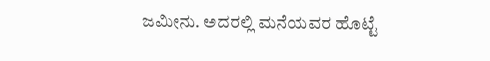ಜಮೀನು. ಅದರಲ್ಲಿ ಮನೆಯವರ ಹೊಟ್ಟೆ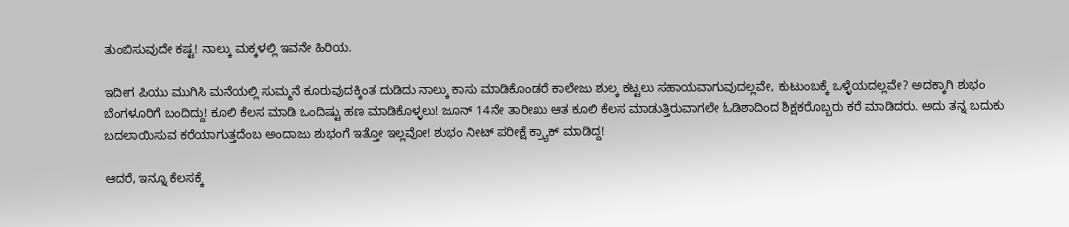ತುಂಬಿಸುವುದೇ ಕಷ್ಟ! ನಾಲ್ಕು ಮಕ್ಕಳಲ್ಲಿ ಇವನೇ ಹಿರಿಯ.

ಇದೀಗ ಪಿಯು ಮುಗಿಸಿ ಮನೆಯಲ್ಲಿ ಸುಮ್ಮನೆ ಕೂರುವುದಕ್ಕಿಂತ ದುಡಿದು ನಾಲ್ಕು ಕಾಸು ಮಾಡಿಕೊಂಡರೆ ಕಾಲೇಜು ಶುಲ್ಕ ಕಟ್ಟಲು ಸಹಾಯವಾಗುವುದಲ್ಲವೇ, ಕುಟುಂಬಕ್ಕೆ ಒಳ್ಳೆಯದಲ್ಲವೇ? ಅದಕ್ಕಾಗಿ ಶುಭಂ ಬೆಂಗಳೂರಿಗೆ ಬಂದಿದ್ದು! ಕೂಲಿ ಕೆಲಸ ಮಾಡಿ ಒಂದಿಷ್ಟು ಹಣ ಮಾಡಿಕೊಳ್ಳಲು! ಜೂನ್‌ 14ನೇ ತಾರೀಖು ಆತ ಕೂಲಿ ಕೆಲಸ ಮಾಡುತ್ತಿರುವಾಗಲೇ ಓಡಿಶಾದಿಂದ ಶಿಕ್ಷಕರೊಬ್ಬರು ಕರೆ ಮಾಡಿದರು. ಅದು ತನ್ನ ಬದುಕು ಬದಲಾಯಿಸುವ ಕರೆಯಾಗುತ್ತದೆಂಬ ಅಂದಾಜು ಶುಭಂಗೆ ಇತ್ತೋ ಇಲ್ಲವೋ! ಶುಭಂ ನೀಟ್‌ ಪರೀಕ್ಷೆ ಕ್ರ್ಯಾಕ್‌ ಮಾಡಿದ್ದ!

ಆದರೆ, ಇನ್ನೂ ಕೆಲಸಕ್ಕೆ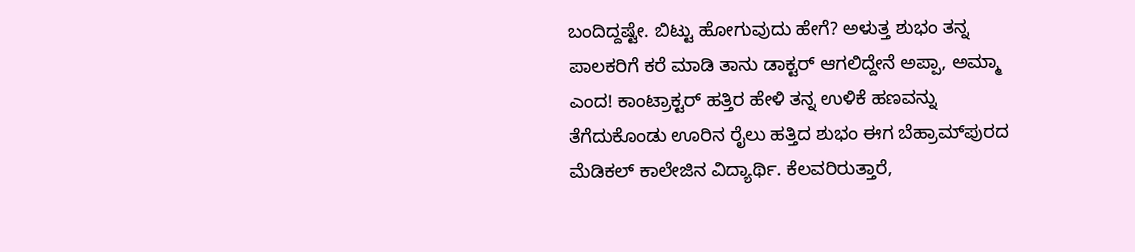ಬಂದಿದ್ದಷ್ಟೇ. ಬಿಟ್ಟು ಹೋಗುವುದು ಹೇಗೆ? ಅಳುತ್ತ ಶುಭಂ ತನ್ನ ಪಾಲಕರಿಗೆ ಕರೆ ಮಾಡಿ ತಾನು ಡಾಕ್ಟರ್‌ ಆಗಲಿದ್ದೇನೆ ಅಪ್ಪಾ, ಅಮ್ಮಾ ಎಂದ! ಕಾಂಟ್ರಾಕ್ಟರ್‌ ಹತ್ತಿರ ಹೇಳಿ ತನ್ನ ಉಳಿಕೆ ಹಣವನ್ನು ತೆಗೆದುಕೊಂಡು ಊರಿನ ರೈಲು ಹತ್ತಿದ ಶುಭಂ ಈಗ ಬೆಹ್ರಾಮ್‌ಪುರದ ಮೆಡಿಕಲ್‌ ಕಾಲೇಜಿನ ವಿದ್ಯಾರ್ಥಿ. ಕೆಲವರಿರುತ್ತಾರೆ,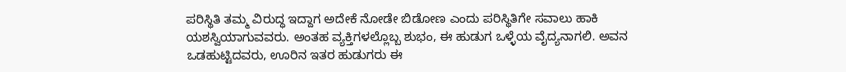ಪರಿಸ್ಥಿತಿ ತಮ್ಮ ವಿರುದ್ಧ ಇದ್ದಾಗ ಅದೇಕೆ ನೋಡೇ ಬಿಡೋಣ ಎಂದು ಪರಿಸ್ಥಿತಿಗೇ ಸವಾಲು ಹಾಕಿ ಯಶಸ್ವಿಯಾಗುವವರು. ಅಂತಹ ವ್ಯಕ್ತಿಗಳಲ್ಲೊಬ್ಬ ಶುಭಂ, ಈ ಹುಡುಗ ಒಳ್ಳೆಯ ವೈದ್ಯನಾಗಲಿ. ಅವನ ಒಡಹುಟ್ಟಿದವರು, ಊರಿನ ಇತರ ಹುಡುಗರು ಈ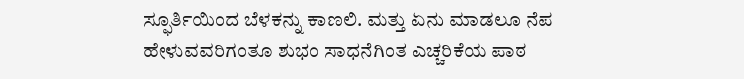ಸ್ಫೂರ್ತಿಯಿಂದ ಬೆಳಕನ್ನು ಕಾಣಲಿ. ಮತ್ತು ಏನು ಮಾಡಲೂ ನೆಪ ಹೇಳುವವರಿಗಂತೂ ಶುಭಂ ಸಾಧನೆಗಿಂತ ಎಚ್ಚರಿಕೆಯ ಪಾಠ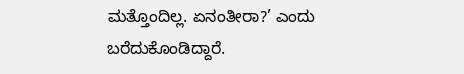ಮತ್ತೊಂದಿಲ್ಲ. ಏನಂತೀರಾ?’ ಎಂದು ಬರೆದುಕೊಂಡಿದ್ದಾರೆ.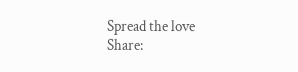Spread the love
Share: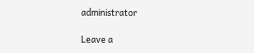administrator

Leave a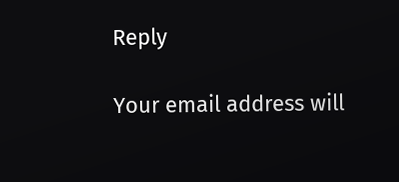Reply

Your email address will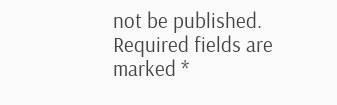not be published. Required fields are marked *